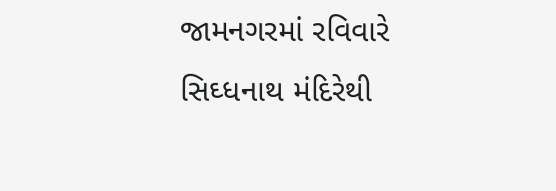જામનગરમાં રવિવારે સિઘ્ધનાથ મંદિરેથી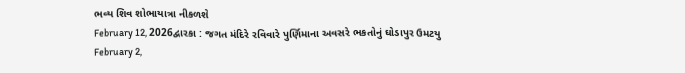ભવ્ય શિવ શોભાયાત્રા નીકળશે
February 12, 2026દ્વારકા : જગત મંદિરે રવિવારે પુર્ણિમાના અવસરે ભકતોનું ઘોડાપુર ઉમટયુ
February 2,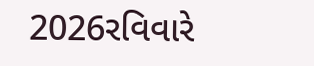2026રવિવારે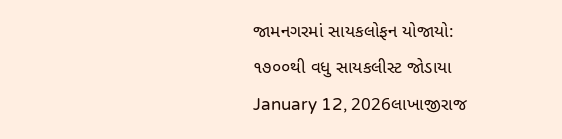જામનગરમાં સાયકલોફન યોજાયો: ૧૭૦૦થી વધુ સાયકલીસ્ટ જોડાયા
January 12, 2026લાખાજીરાજ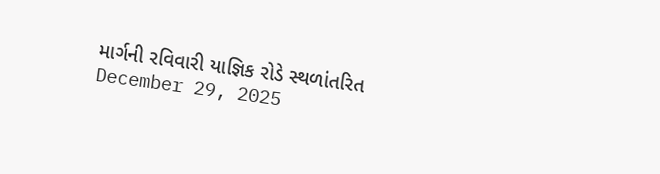માર્ગની રવિવારી યાજ્ઞિક રોડે સ્થળાંતરિત
December 29, 2025